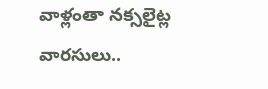వాళ్లంతా నక్సలైట్ల వారసులు..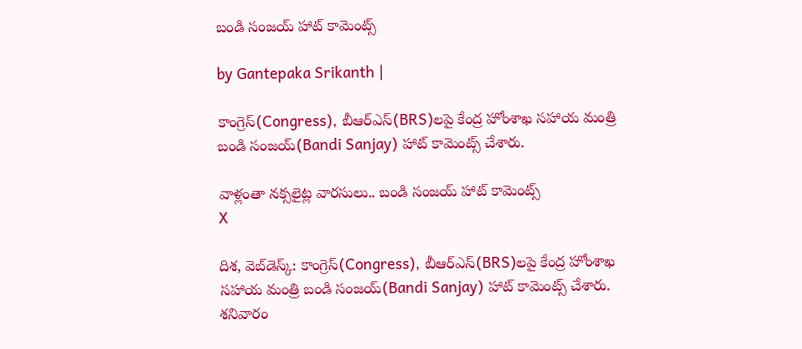బండి సంజయ్ హాట్ కామెంట్స్

by Gantepaka Srikanth |

కాంగ్రెస్(Congress), బీఆర్ఎస్‌(BRS)లపై కేంద్ర హోంశాఖ సహాయ మంత్రి బండి సంజయ్(Bandi Sanjay) హాట్ కామెంట్స్ చేశారు.

వాళ్లంతా నక్సలైట్ల వారసులు.. బండి సంజయ్ హాట్ కామెంట్స్
X

దిశ, వెబ్‌డెస్క్: కాంగ్రెస్(Congress), బీఆర్ఎస్‌(BRS)లపై కేంద్ర హోంశాఖ సహాయ మంత్రి బండి సంజయ్(Bandi Sanjay) హాట్ కామెంట్స్ చేశారు. శనివారం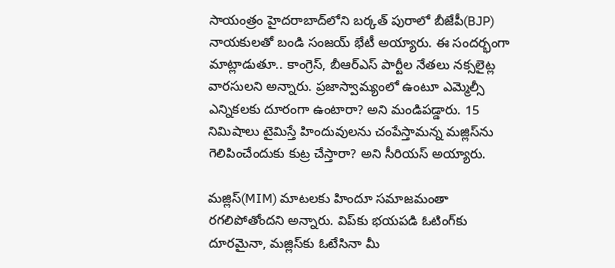సాయంత్రం హైదరాబాద్‌లోని బర్కత్ పురాలో బీజేపీ(BJP) నాయకులతో బండి సంజయ్ భేటీ అయ్యారు. ఈ సందర్భంగా మాట్లాడుతూ.. కాంగ్రెస్, బీఆర్ఎస్ పార్టీల నేతలు నక్సలైట్ల వారసులని అన్నారు. ప్రజాస్వామ్యంలో ఉంటూ ఎమ్మెల్సీ ఎన్నికలకు దూరంగా ఉంటారా? అని మండిపడ్డారు. 15 నిమిషాలు టైమిస్తే హిందువులను చంపేస్తామన్న మజ్లిస్‌ను గెలిపించేందుకు కుట్ర చేస్తారా? అని సీరియస్ అయ్యారు.

మజ్లిస్(MIM) మాటలకు హిందూ సమాజమంతా రగలిపోతోందని అన్నారు. విప్‌కు భయపడి ఓటింగ్‌కు దూరమైనా, మజ్లిస్‌కు ఓటేసినా మీ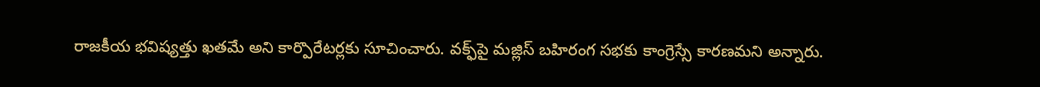రాజకీయ భవిష్యత్తు ఖతమే అని కార్పొరేటర్లకు సూచించారు. వక్ఫ్‌పై మజ్లిస్ బహిరంగ సభకు కాంగ్రెస్సే కారణమని అన్నారు.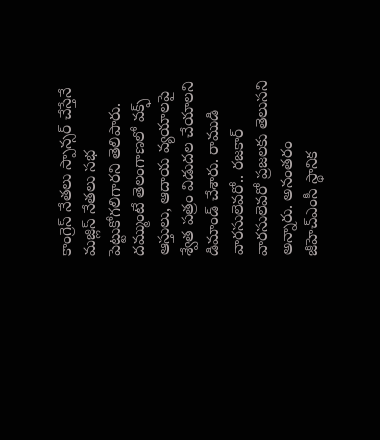కాంగ్రెస్ నేతలు స్పాన్సర్ చేస్తేనే మజ్లిస్ నేతలు సభ పెట్టుకోగలిగారని తెలిపారు. దమ్ముంటే తెలంగాణలో వక్ఫ్ ఆస్తులు, ఆదాయ వ్యయాలపై శ్వేత పత్రం విడుదల చేయాలని డిమాండ్ చేశారు. రాముడి వారసులెవరో.. రజకార్ వారసులెవరో ప్రజలకు తెలుసని అన్నారు. అనంతరం జీహెచ్ఎంసీ స్థానిక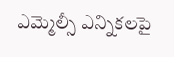ఎమ్మెల్సీ ఎన్నికలపై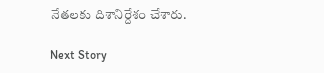నేతలకు దిశానిర్దేశం చేశారు.

Next Story